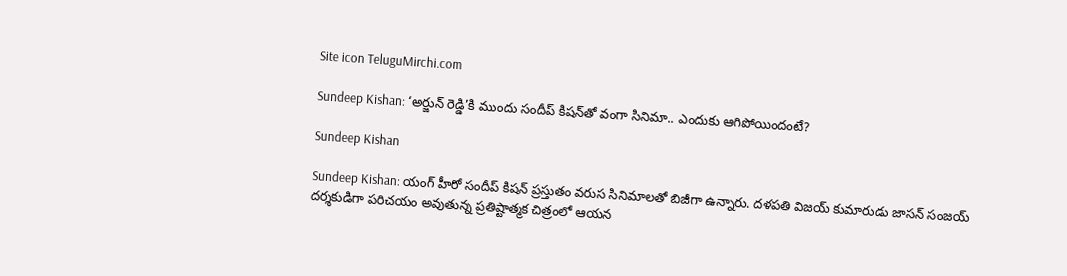Site icon TeluguMirchi.com

Sundeep Kishan: ‘అర్జున్ రెడ్డి’కి ముందు సందీప్ కిషన్‌తో వంగా సినిమా.. ఎందుకు ఆగిపోయిందంటే?

Sundeep Kishan

Sundeep Kishan: యంగ్ హీరో సందీప్ కిషన్ ప్రస్తుతం వరుస సినిమాలతో బిజీగా ఉన్నారు. దళపతి విజయ్ కుమారుడు జాసన్ సంజయ్ దర్శకుడిగా పరిచయం అవుతున్న ప్రతిష్టాత్మక చిత్రంలో ఆయన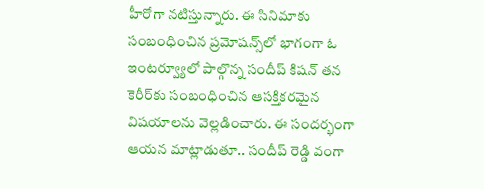హీరోగా నటిస్తున్నారు. ఈ సినిమాకు సంబంధించిన ప్రమోషన్స్‌లో భాగంగా ఓ ఇంటర్వ్యూలో పాల్గొన్న సందీప్ కిషన్ తన కెరీర్‌కు సంబంధించిన ఆసక్తికరమైన విషయాలను వెల్లడించారు. ఈ సందర్భంగా ఆయన మాట్లాడుతూ.. సందీప్ రెడ్డి వంగా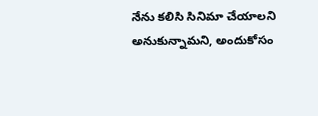నేను కలిసి సినిమా చేయాలని అనుకున్నామని, అందుకోసం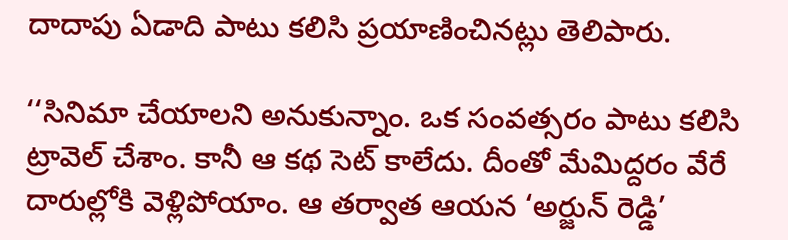దాదాపు ఏడాది పాటు కలిసి ప్రయాణించినట్లు తెలిపారు.

‘‘సినిమా చేయాలని అనుకున్నాం. ఒక సంవత్సరం పాటు కలిసి ట్రావెల్ చేశాం. కానీ ఆ కథ సెట్ కాలేదు. దీంతో మేమిద్దరం వేరే దారుల్లోకి వెళ్లిపోయాం. ఆ తర్వాత ఆయన ‘అర్జున్ రెడ్డి’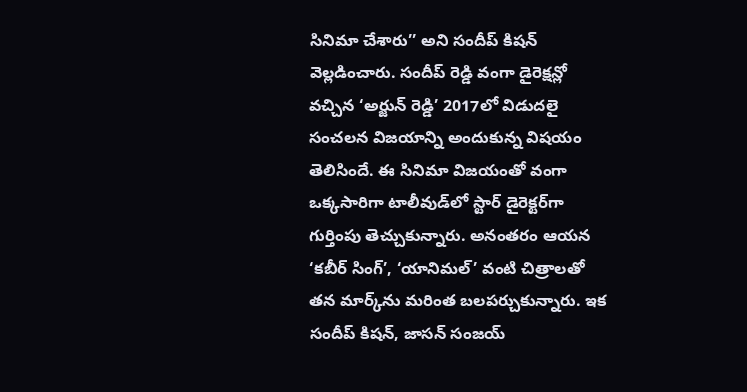సినిమా చేశారు’’ అని సందీప్ కిషన్ వెల్లడించారు. సందీప్ రెడ్డి వంగా డైరెక్షన్లో వచ్చిన ‘అర్జున్ రెడ్డి’ 2017లో విడుదలై సంచలన విజయాన్ని అందుకున్న విషయం తెలిసిందే. ఈ సినిమా విజయంతో వంగా ఒక్కసారిగా టాలీవుడ్‌లో స్టార్ డైరెక్టర్‌గా గుర్తింపు తెచ్చుకున్నారు. అనంతరం ఆయన ‘కబీర్ సింగ్’, ‘యానిమల్’ వంటి చిత్రాలతో తన మార్క్‌ను మరింత బలపర్చుకున్నారు. ఇక సందీప్ కిషన్, జాసన్ సంజయ్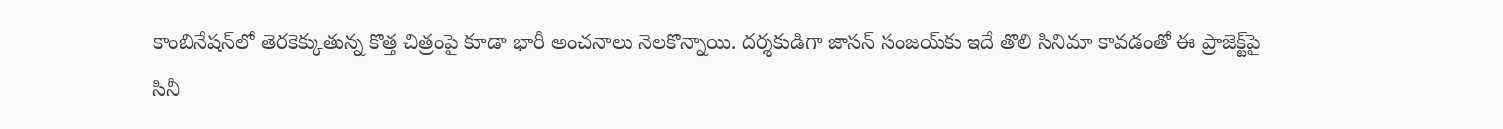కాంబినేషన్‌లో తెరకెక్కుతున్న కొత్త చిత్రంపై కూడా భారీ అంచనాలు నెలకొన్నాయి. దర్శకుడిగా జాసన్ సంజయ్‌కు ఇదే తొలి సినిమా కావడంతో ఈ ప్రాజెక్ట్‌పై సినీ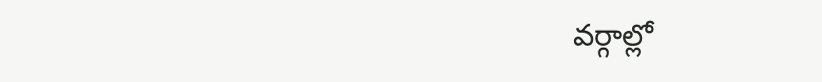వర్గాల్లో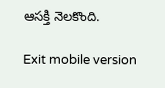ఆసక్తి నెలకొంది.

Exit mobile version